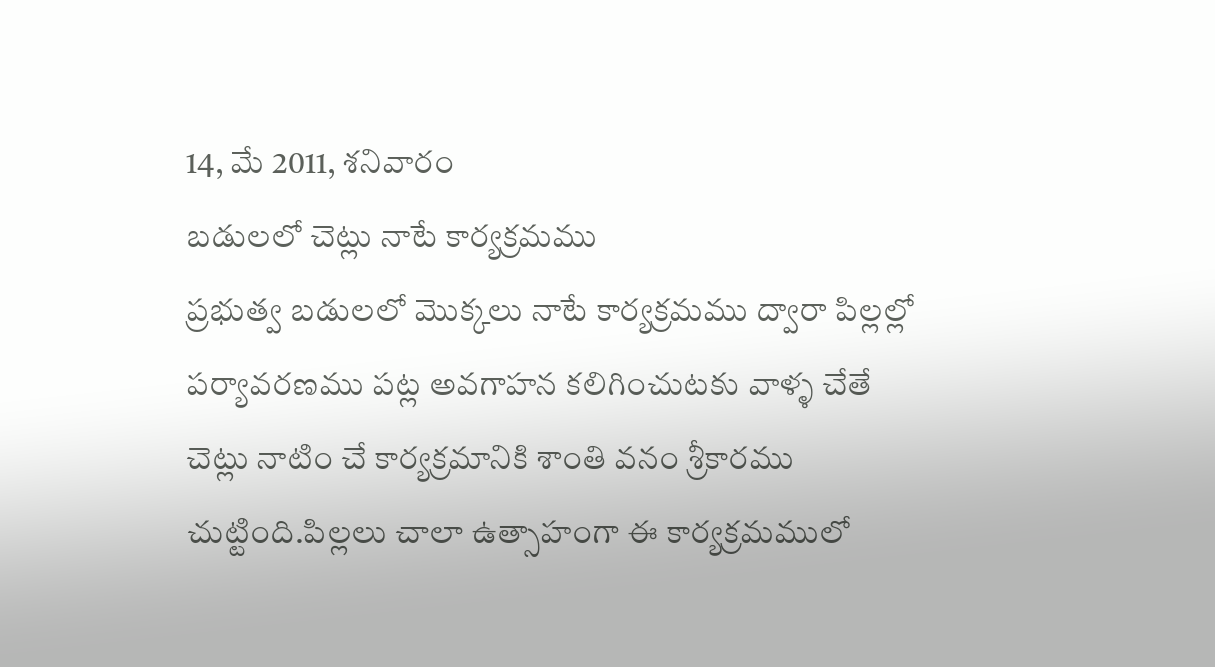14, మే 2011, శనివారం
బడులలో చెట్లు నాటే కార్యక్రమము
ప్రభుత్వ బడులలో మొక్కలు నాటే కార్యక్రమము ద్వారా పిల్లల్లో పర్యావరణము పట్ల అవగాహన కలిగించుటకు వాళ్ళ చేతే చెట్లు నాటిం చే కార్యక్రమానికి శాంతి వనం శ్రీకారము చుట్టింది.పిల్లలు చాలా ఉత్సాహంగా ఈ కార్యక్రమములో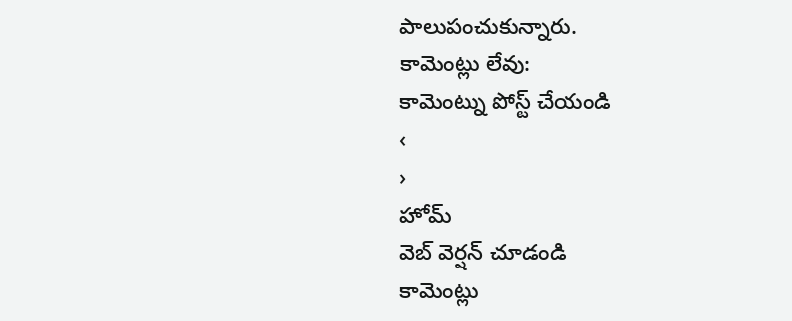పాలుపంచుకున్నారు.
కామెంట్లు లేవు:
కామెంట్ను పోస్ట్ చేయండి
‹
›
హోమ్
వెబ్ వెర్షన్ చూడండి
కామెంట్లు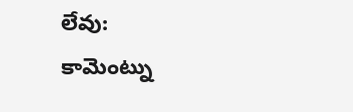లేవు:
కామెంట్ను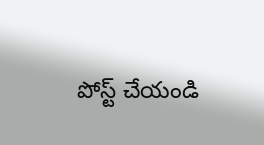పోస్ట్ చేయండి